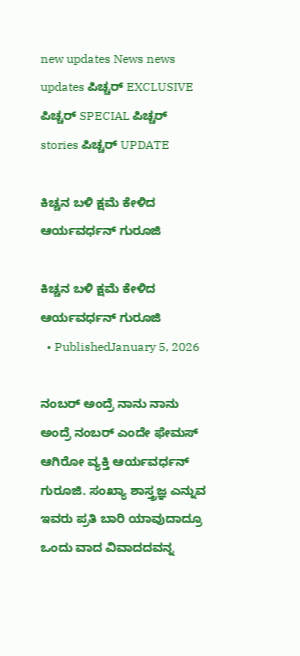new updates News news updates ಪಿಚ್ಚರ್ EXCLUSIVE ಪಿಚ್ಚರ್ SPECIAL ಪಿಚ್ಚರ್ stories ಪಿಚ್ಚರ್ UPDATE

ಕಿಚ್ಚನ ಬಳಿ ಕ್ಷಮೆ ಕೇಳಿದ ಆರ್ಯವರ್ಧನ್ ಗುರೂಜಿ

ಕಿಚ್ಚನ ಬಳಿ ಕ್ಷಮೆ ಕೇಳಿದ ಆರ್ಯವರ್ಧನ್ ಗುರೂಜಿ
  • PublishedJanuary 5, 2026

ನಂಬರ್ ಅಂದ್ರೆ ನಾನು ನಾನು ಅಂದ್ರೆ ನಂಬರ್ ಎಂದೇ ಫೇಮಸ್ ಆಗಿರೋ ವ್ಯಕ್ತಿ ಆರ್ಯವರ್ಧನ್ ಗುರೂಜಿ. ಸಂಖ್ಯಾ ಶಾಸ್ತ್ರಜ್ಞ ಎನ್ನುವ ಇವರು ಪ್ರತಿ ಬಾರಿ ಯಾವುದಾದ್ರೂ ಒಂದು ವಾದ ವಿವಾದದವನ್ನ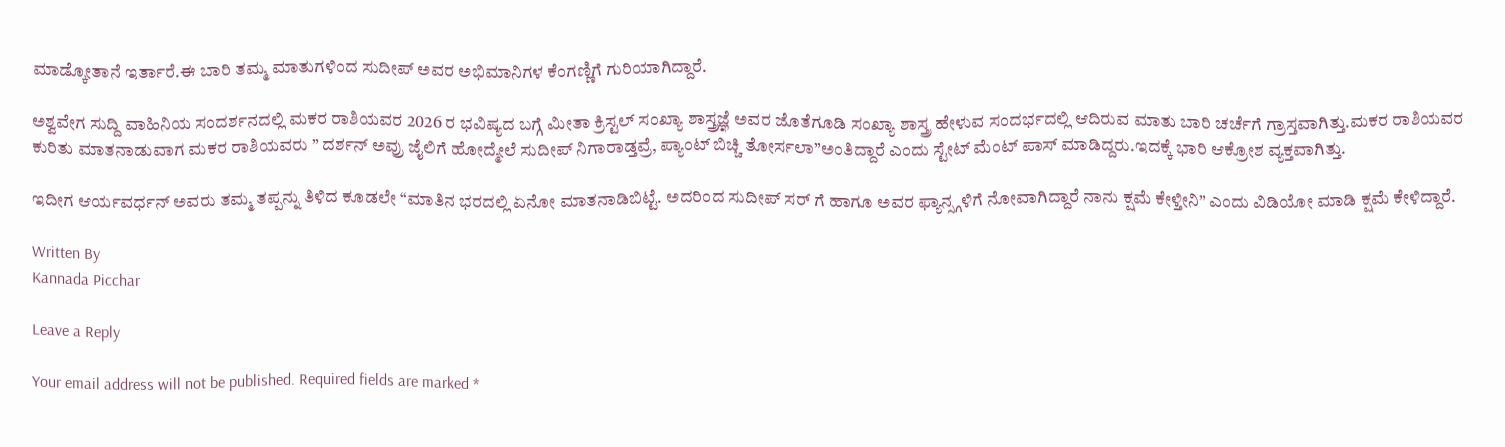ಮಾಡ್ಕೋತಾನೆ ಇರ್ತಾರೆ.ಈ ಬಾರಿ ತಮ್ಮ ಮಾತುಗಳಿಂದ ಸುದೀಪ್ ಅವರ ಅಭಿಮಾನಿಗಳ ಕೆಂಗಣ್ಣಿಗೆ ಗುರಿಯಾಗಿದ್ದಾರೆ.

ಅಶ್ವವೇಗ ಸುದ್ದಿ ವಾಹಿನಿಯ ಸಂದರ್ಶನದಲ್ಲಿ ಮಕರ ರಾಶಿಯವರ 2026 ರ ಭವಿಷ್ಯದ ಬಗ್ಗೆ ಮೀತಾ ಕ್ರಿಸ್ಟಲ್ ಸಂಖ್ಯಾ ಶಾಸ್ತ್ರಜ್ಞೆ ಅವರ ಜೊತೆಗೂಡಿ ಸಂಖ್ಯಾ ಶಾಸ್ತ್ರ ಹೇಳುವ ಸಂದರ್ಭದಲ್ಲಿ ಆದಿರುವ ಮಾತು ಬಾರಿ ಚರ್ಚೆಗೆ ಗ್ರಾಸ್ತವಾಗಿತ್ತು.ಮಕರ ರಾಶಿಯವರ ಕುರಿತು ಮಾತನಾಡುವಾಗ ಮಕರ ರಾಶಿಯವರು ” ದರ್ಶನ್ ಅವ್ರು ಜೈಲಿಗೆ ಹೋದ್ಮೇಲೆ ಸುದೀಪ್ ನಿಗಾರಾಡ್ತವ್ರೆ, ಪ್ಯಾಂಟ್ ಬಿಚ್ಚಿ ತೋರ್ಸಲಾ”ಅಂತಿದ್ದಾರೆ ಎಂದು ಸ್ಟೇಟ್ ಮೆಂಟ್ ಪಾಸ್ ಮಾಡಿದ್ದರು.ಇದಕ್ಕೆ ಭಾರಿ ಆಕ್ರೋಶ ವ್ಯಕ್ತವಾಗಿತ್ತು.

ಇದೀಗ ಆರ್ಯವರ್ಧನ್ ಅವರು ತಮ್ಮ ತಪ್ಪನ್ನು ತಿಳಿದ ಕೂಡಲೇ “ಮಾತಿನ ಭರದಲ್ಲಿ ಏನೋ ಮಾತನಾಡಿಬಿಟ್ಟೆ. ಅದರಿಂದ ಸುದೀಪ್ ಸರ್ ಗೆ ಹಾಗೂ ಅವರ ಫ್ಯಾನ್ಸ್ಗಳಿಗೆ ನೋವಾಗಿದ್ದಾರೆ ನಾನು ಕ್ಷಮೆ ಕೇಳ್ತೀನಿ” ಎಂದು ವಿಡಿಯೋ ಮಾಡಿ ಕ್ಷಮೆ ಕೇಳಿದ್ದಾರೆ.

Written By
Kannada Picchar

Leave a Reply

Your email address will not be published. Required fields are marked *